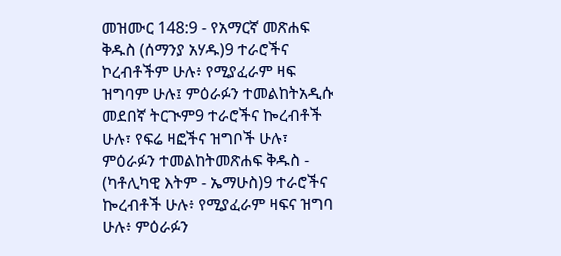መዝሙር 148:9 - የአማርኛ መጽሐፍ ቅዱስ (ሰማንያ አሃዱ)9 ተራሮችና ኮረብቶችም ሁሉ፥ የሚያፈራም ዛፍ ዝግባም ሁሉ፤ ምዕራፉን ተመልከትአዲሱ መደበኛ ትርጒም9 ተራሮችና ኰረብቶች ሁሉ፣ የፍሬ ዛፎችና ዝግቦች ሁሉ፣ ምዕራፉን ተመልከትመጽሐፍ ቅዱስ - (ካቶሊካዊ እትም - ኤማሁስ)9 ተራሮችና ኰረብቶች ሁሉ፥ የሚያፈራም ዛፍና ዝግባ ሁሉ፥ ምዕራፉን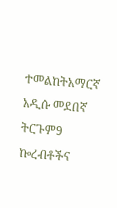ተመልከትአማርኛ አዲሱ መደበኛ ትርጉም9 ኰረብቶችና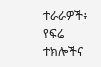ተራራዎች፥ የፍሬ ተክሎችና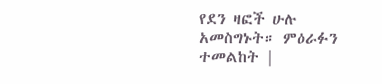የደን ዛፎች ሁሉ አመስግኑት። ምዕራፉን ተመልከት |